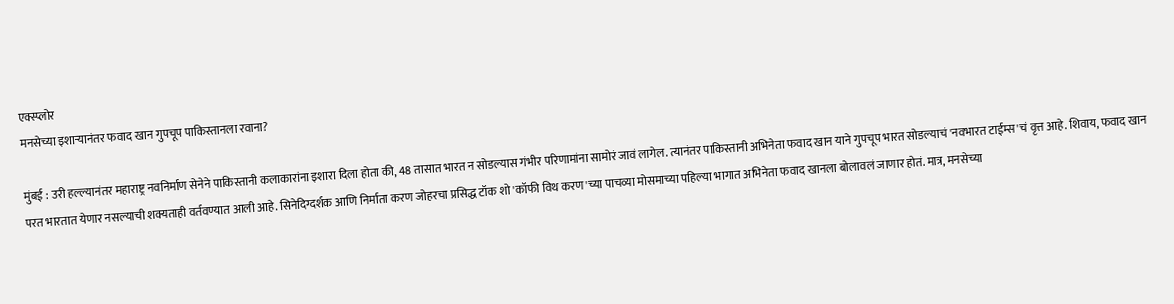एक्स्प्लोर
मनसेच्या इशाऱ्यानंतर फवाद खान गुपचूप पाकिस्तानला रवाना?

मुंबई : उरी हल्ल्यानंतर महाराष्ट्र नवनिर्माण सेनेने पाकिस्तानी कलाकारांना इशारा दिला होता की, 48 तासात भारत न सोडल्यास गंभीर परिणामांना सामोरं जावं लागेल. त्यानंतर पाकिस्तानी अभिनेता फवाद खान याने गुपचूप भारत सोडल्याचं 'नवभारत टाईम्स'चं वृत्त आहे. शिवाय, फवाद खान परत भारतात येणार नसल्याची शक्यताही वर्तवण्यात आली आहे. सिनेदिग्दर्शक आणि निर्माता करण जोहरचा प्रसिद्ध टॉक शो 'कॉफी विथ करण'च्या पाचव्या मोसमाच्या पहिल्या भागात अभिनेता फवाद खानला बोलावलं जाणार होतं. मात्र, मनसेच्या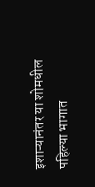इशाऱ्यानंतर या शोमधील पहिल्या भागात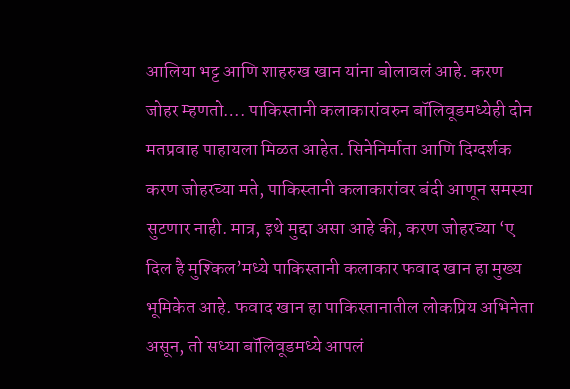आलिया भट्ट आणि शाहरुख खान यांना बोलावलं आहे. करण जोहर म्हणतो…. पाकिस्तानी कलाकारांवरुन बॉलिवूडमध्येही दोन मतप्रवाह पाहायला मिळत आहेत. सिनेनिर्माता आणि दिग्दर्शक करण जोहरच्या मते, पाकिस्तानी कलाकारांवर बंदी आणून समस्या सुटणार नाही. मात्र, इथे मुद्दा असा आहे की, करण जोहरच्या ‘ए दिल है मुश्किल’मध्ये पाकिस्तानी कलाकार फवाद खान हा मुख्य भूमिकेत आहे. फवाद खान हा पाकिस्तानातील लोकप्रिय अभिनेता असून, तो सध्या बॉलिवूडमध्ये आपलं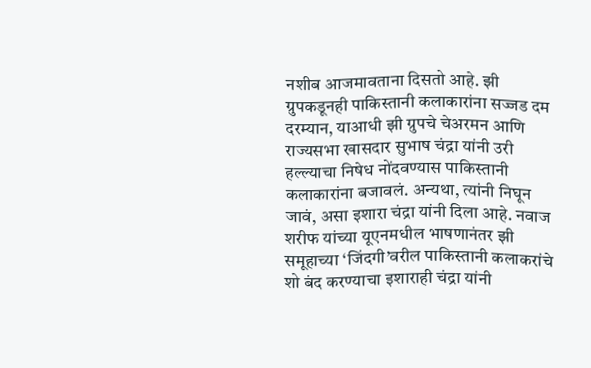नशीब आजमावताना दिसतो आहे. झी ग्रुपकडूनही पाकिस्तानी कलाकारांना सज्जड दम दरम्यान, याआधी झी ग्रुपचे चेअरमन आणि राज्यसभा खासदार सुभाष चंद्रा यांनी उरी हल्ल्याचा निषेध नोंदवण्यास पाकिस्तानी कलाकारांना बजावलं. अन्यथा, त्यांनी निघून जावं, असा इशारा चंद्रा यांनी दिला आहे. नवाज शरीफ यांच्या यूएनमधील भाषणानंतर झी समूहाच्या ‘जिंदगी’वरील पाकिस्तानी कलाकरांचे शो बंद करण्याचा इशाराही चंद्रा यांनी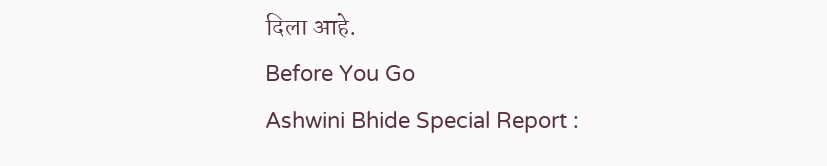दिला आहे.
Before You Go
Ashwini Bhide Special Report :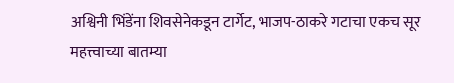अश्विनी भिंडेंना शिवसेनेकडून टार्गेट, भाजप-ठाकरे गटाचा एकच सूर
महत्त्वाच्या बातम्या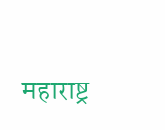महाराष्ट्र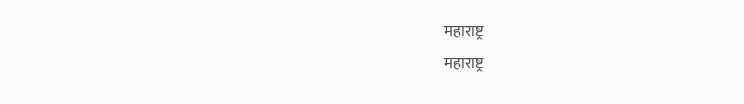महाराष्ट्र
महाराष्ट्र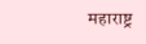महाराष्ट्र